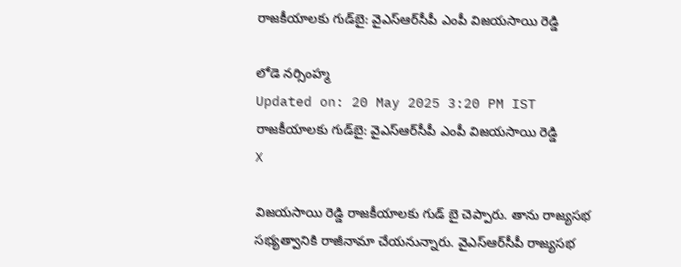రాజకీయాలకు గుడ్‌బై‌: వైఎస్ఆర్‌సీపీ ఎంపీ విజయసాయి రెడ్డి

లోడె నర్సింహ్మ
Updated on: 20 May 2025 3:20 PM IST
రాజకీయాలకు గుడ్‌బై‌: వైఎస్ఆర్‌సీపీ ఎంపీ విజయసాయి రెడ్డి
X

విజయసాయి రెడ్డి రాజకీయాలకు గుడ్ బై చెప్పారు. తాను రాజ్యసభ సభ్యత్వానికి రాజీనామా చేయనున్నారు. వైఎస్ఆర్‌సీపీ రాజ్యసభ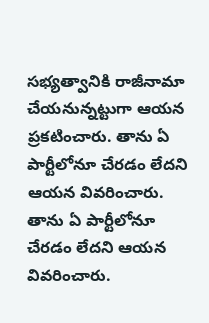సభ్యత్వానికి రాజీనామా చేయనున్నట్టుగా ఆయన ప్రకటించారు. తాను ఏ పార్టీలోనూ చేరడం లేదని ఆయన వివరించారు. తాను ఏ పార్టీలోనూ చేరడం లేదని ఆయన వివరించారు.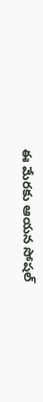ఈ మేరకు ఆయన సోషల్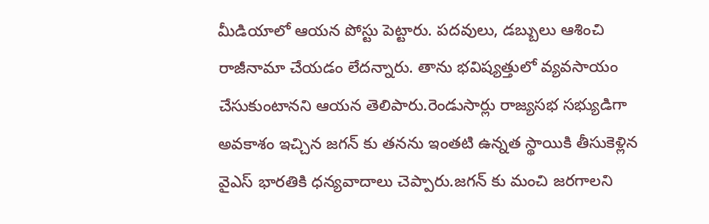మీడియాలో ఆయన పోస్టు పెట్టారు. పదవులు, డబ్బులు ఆశించి రాజీనామా చేయడం లేదన్నారు. తాను భవిష్యత్తులో వ్యవసాయం చేసుకుంటానని ఆయన తెలిపారు.రెండుసార్లు రాజ్యసభ సభ్యుడిగా అవకాశం ఇచ్చిన జగన్ కు తనను ఇంతటి ఉన్నత స్థాయికి తీసుకెళ్లిన వైఎస్ భారతికి ధన్యవాదాలు చెప్పారు.జగన్ కు మంచి జరగాలని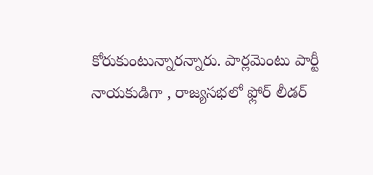కోరుకుంటున్నారన్నారు. పార్లమెంటు పార్టీ నాయకుడిగా , రాజ్యసభలో ఫ్లోర్ లీడర్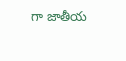గా జాతీయ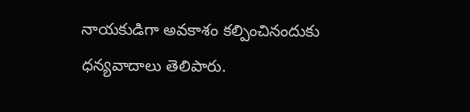నాయకుడిగా అవకాశం కల్పించినందుకు ధన్యవాదాలు తెలిపారు.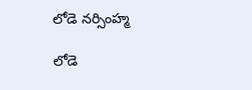లోడె నర్సింహ్మ

లోడె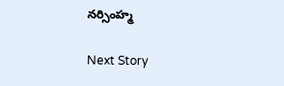నర్సింహ్మ

Next Story